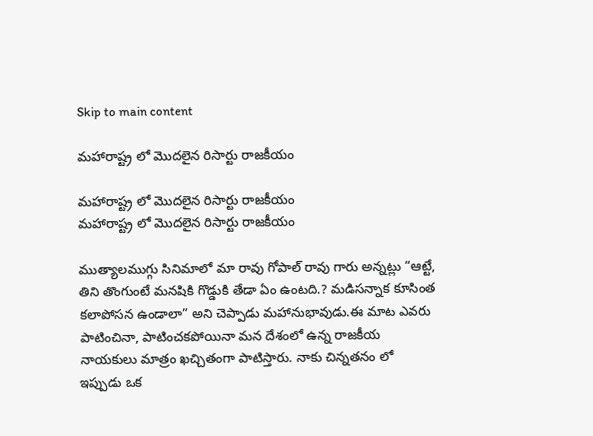Skip to main content

మహారాష్ట్ర లో మొదలైన రిసార్టు రాజకీయం

మహారాష్ట్ర లో మొదలైన రిసార్టు రాజకీయం
మహారాష్ట్ర లో మొదలైన రిసార్టు రాజకీయం

ముత్యాలముగ్గు సినిమాలో మా రావు గోపాల్ రావు గారు అన్నట్లు “ఆట్టే, తిని తొంగుంటే మనషికి గొడ్డుకి తేడా ఏం ఉంటది.? మడిసన్నాక కూసింత కలాపోసన ఉండాలా” అని చెప్పాడు మహానుభావుడు.ఈ మాట ఎవరు పాటించినా, పాటించకపోయినా మన దేశంలో ఉన్న రాజకీయ నాయకులు మాత్రం ఖచ్చితంగా పాటిస్తారు. నాకు చిన్నతనం లో ఇప్పుడు ఒక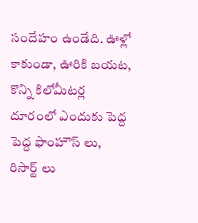సందేహం ఉండేది. ఊళ్లో కాకుండా, ఊరికి బయట, కొన్ని కిలోమీటర్ల దూరంలో ఎందుకు పెద్ద పెద్ద ఫాంహౌస్ లు, రిసార్ట్ లు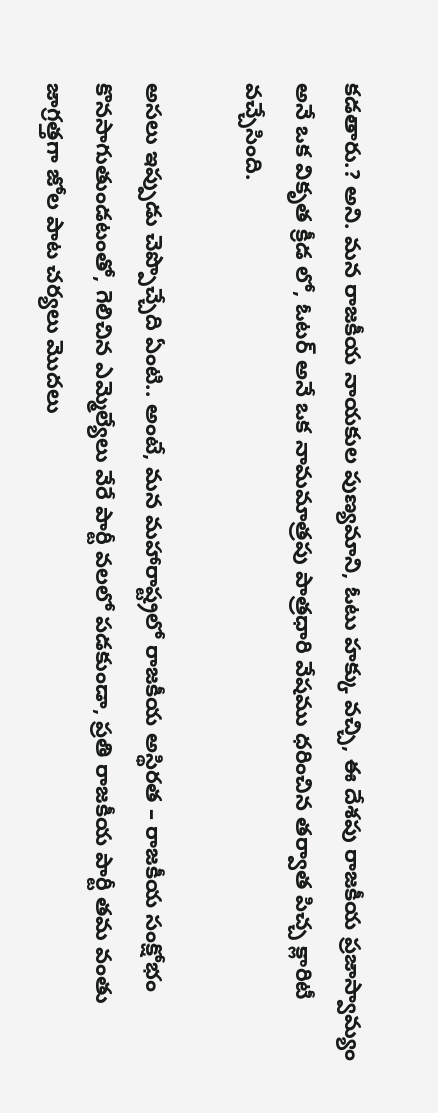కడతారు.? అని. మన రాజకీయ నాయకుల పుణ్యమాని, ఓటు హక్కు వచ్చి, ఈ దేశపు రాజకీయ ప్రజాస్వామ్యం అనే ఒక వికృత క్రీడ లో, ఓటర్ అనే ఒక నామమాత్రపు పాత్రధారి వేషము ధరించిన తర్వాత పిచ్చ క్లారిటీ వచ్చేసింది.

అసలు ఇప్పుడు చెప్పొచ్చేది ఏంటి.. అంటే, మన మహారాష్ట్రలో రాజకీయ అస్థిరత – రాజకీయ సంక్షోభం కొనసాగుతుండటంతో, గెలిచిన ఎమ్మెల్యేలు వేరే పార్టీ వలలో పడకుండా, ప్రతి రాజకీయ పార్టీ తమ వంతు జాగ్రత్తగా జోల పాట చర్యలు మొదలు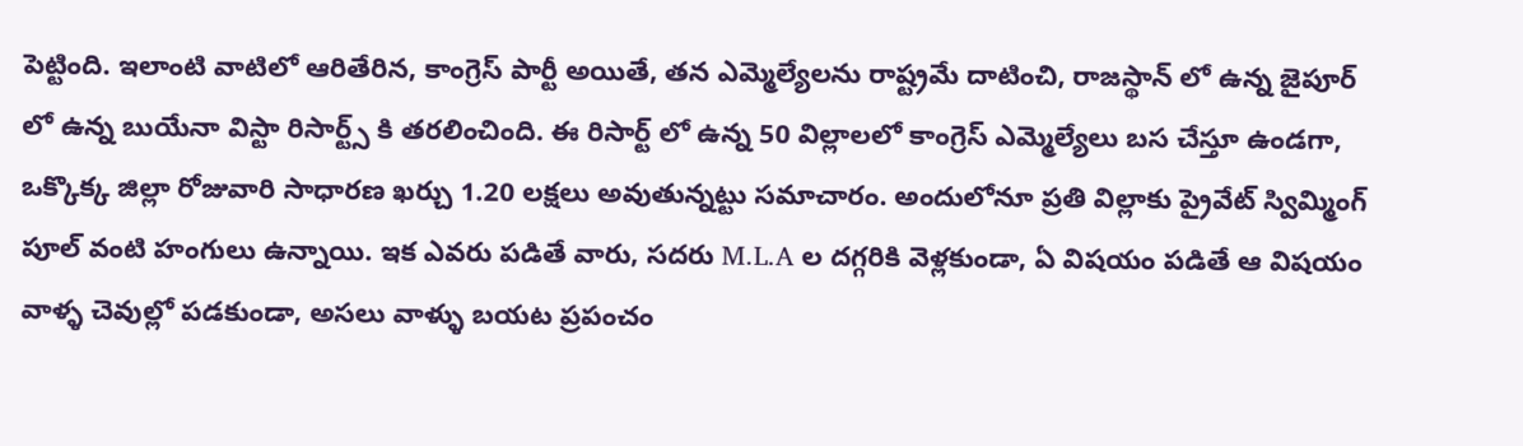పెట్టింది. ఇలాంటి వాటిలో ఆరితేరిన, కాంగ్రెస్ పార్టీ అయితే, తన ఎమ్మెల్యేలను రాష్ట్రమే దాటించి, రాజస్థాన్ లో ఉన్న జైపూర్ లో ఉన్న బుయేనా విస్టా రిసార్ట్స్ కి తరలించింది. ఈ రిసార్ట్ లో ఉన్న 50 విల్లాలలో కాంగ్రెస్ ఎమ్మెల్యేలు బస చేస్తూ ఉండగా, ఒక్కొక్క జిల్లా రోజువారి సాధారణ ఖర్చు 1.20 లక్షలు అవుతున్నట్టు సమాచారం. అందులోనూ ప్రతి విల్లాకు ప్రైవేట్ స్విమ్మింగ్ పూల్ వంటి హంగులు ఉన్నాయి. ఇక ఎవరు పడితే వారు, సదరు M.L.A ల దగ్గరికి వెళ్లకుండా, ఏ విషయం పడితే ఆ విషయం వాళ్ళ చెవుల్లో పడకుండా, అసలు వాళ్ళు బయట ప్రపంచం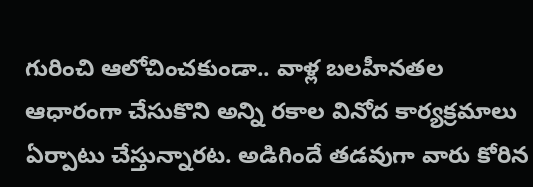గురించి ఆలోచించకుండా.. వాళ్ల బలహీనతల ఆధారంగా చేసుకొని అన్ని రకాల వినోద కార్యక్రమాలు ఏర్పాటు చేస్తున్నారట. అడిగిందే తడవుగా వారు కోరిన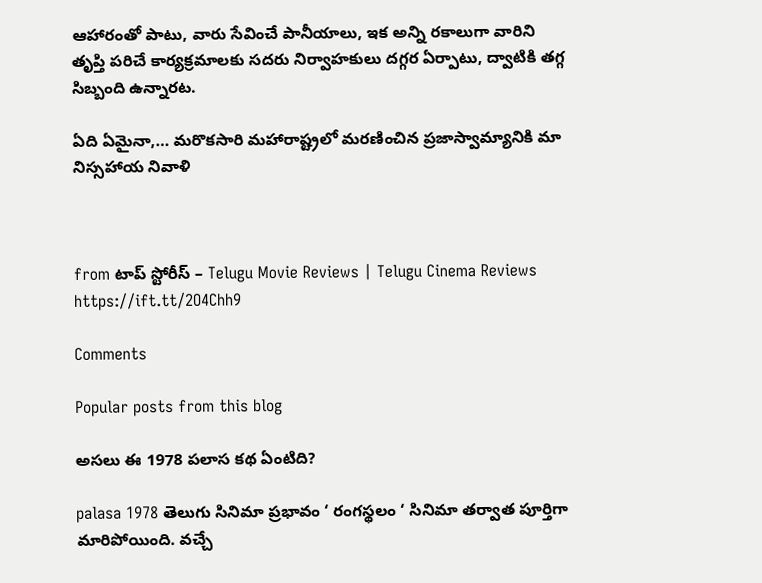ఆహారంతో పాటు, వారు సేవించే పానీయాలు, ఇక అన్ని రకాలుగా వారిని తృప్తి పరిచే కార్యక్రమాలకు సదరు నిర్వాహకులు దగ్గర ఏర్పాటు, ద్వాటికి తగ్గ సిబ్బంది ఉన్నారట.

ఏది ఏమైనా,… మరొకసారి మహారాష్ట్రలో మరణించిన ప్రజాస్వామ్యానికి మా నిస్సహాయ నివాళి



from టాప్ స్టోరీస్ – Telugu Movie Reviews | Telugu Cinema Reviews https://ift.tt/2O4Chh9

Comments

Popular posts from this blog

అసలు ఈ 1978 పలాస కథ ఏంటిది?

palasa 1978 తెలుగు సినిమా ప్రభావం ‘ రంగస్థలం ‘ సినిమా తర్వాత పూర్తిగా మారిపోయింది. వచ్చే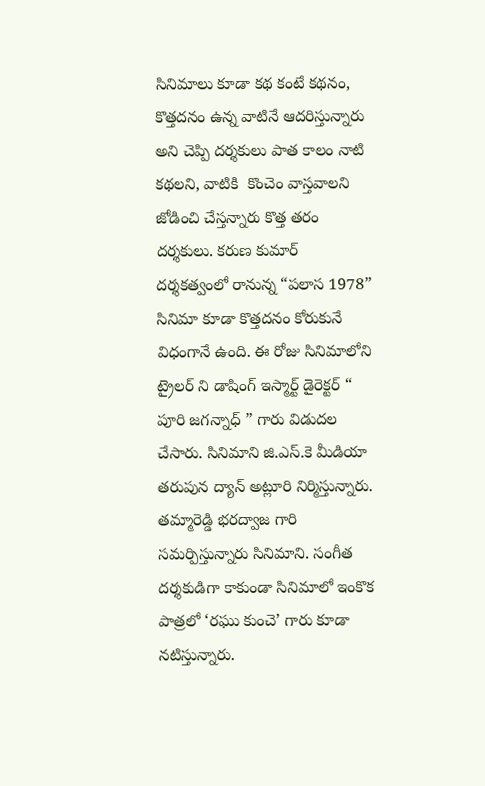సినిమాలు కూడా కథ కంటే కథనం, కొత్తదనం ఉన్న వాటినే ఆదరిస్తున్నారు అని చెప్పి దర్శకులు పాత కాలం నాటి కథలని, వాటికి  కొంచెం వాస్తవాలని జోడించి చేస్తన్నారు కొత్త తరం దర్శకులు. కరుణ కుమార్ దర్శకత్వంలో రానున్న “పలాస 1978” సినిమా కూడా కొత్తదనం కోరుకునే విధంగానే ఉంది. ఈ రోజు సినిమాలోని ట్రైలర్ ని డాషింగ్ ఇస్మార్ట్ డైరెక్టర్ “ పూరి జగన్నాధ్ ” గారు విడుదల చేసారు. సినిమాని జి.ఎస్.కె మీడియా తరుపున ద్యాన్ అట్లూరి నిర్మిస్తున్నారు. తమ్మారెడ్డి భరద్వాజ గారి సమర్పిస్తున్నారు సినిమాని. సంగీత దర్శకుడిగా కాకుండా సినిమాలో ఇంకొక పాత్రలో ‘రఘు కుంచె’ గారు కూడా నటిస్తున్నారు.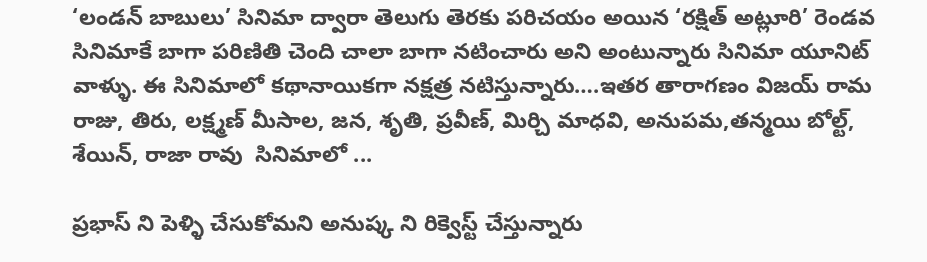‘లండన్ బాబులు’ సినిమా ద్వారా తెలుగు తెరకు పరిచయం అయిన ‘రక్షిత్ అట్లూరి’ రెండవ సినిమాకే బాగా పరిణితి చెంది చాలా బాగా నటించారు అని అంటున్నారు సినిమా యూనిట్ వాళ్ళు. ఈ సినిమాలో కథానాయికగా నక్షత్ర నటిస్తున్నారు….ఇతర తారాగణం విజయ్ రామ రాజు, తిరు, లక్ష్మణ్ మీసాల, జన, శృతి, ప్రవీణ్, మిర్చి మాధవి, అనుపమ,తన్మయి బోల్ట్, శేయిన్, రాజా రావు  సినిమాలో ...

ప్రభాస్ ని పెళ్ళి చేసుకోమని అనుష్క ని రిక్వెస్ట్ చేస్తున్నారు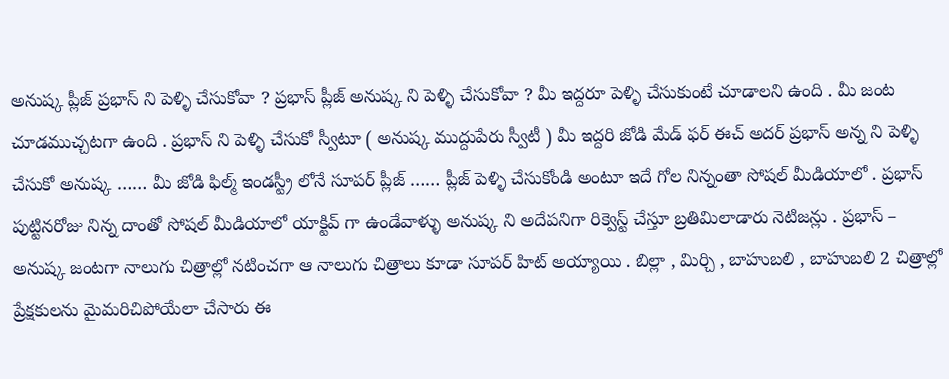అనుష్క ప్లీజ్ ప్రభాస్ ని పెళ్ళి చేసుకోవా ? ప్రభాస్ ప్లీజ్ అనుష్క ని పెళ్ళి చేసుకోవా ? మీ ఇద్దరూ పెళ్ళి చేసుకుంటే చూడాలని ఉంది . మీ జంట చూడముచ్చటగా ఉంది . ప్రభాస్ ని పెళ్ళి చేసుకో స్వీటూ ( అనుష్క ముద్దుపేరు స్వీటీ ) మీ ఇద్దరి జోడి మేడ్ ఫర్ ఈచ్ అదర్ ప్రభాస్ అన్న ని పెళ్ళి చేసుకో అనుష్క …… మీ జోడి ఫిల్మ్ ఇండస్ట్రీ లోనే సూపర్ ప్లీజ్ …… ప్లీజ్ పెళ్ళి చేసుకోండి అంటూ ఇదే గోల నిన్నంతా సోషల్ మీడియాలో . ప్రభాస్ పుట్టినరోజు నిన్న దాంతో సోషల్ మీడియాలో యాక్టివ్ గా ఉండేవాళ్ళు అనుష్క ని అదేపనిగా రిక్వెస్ట్ చేస్తూ బ్రతిమిలాడారు నెటిజన్లు . ప్రభాస్ – అనుష్క జంటగా నాలుగు చిత్రాల్లో నటించగా ఆ నాలుగు చిత్రాలు కూడా సూపర్ హిట్ అయ్యాయి . బిల్లా , మిర్చి , బాహుబలి , బాహుబలి 2 చిత్రాల్లో ప్రేక్షకులను మైమరిచిపోయేలా చేసారు ఈ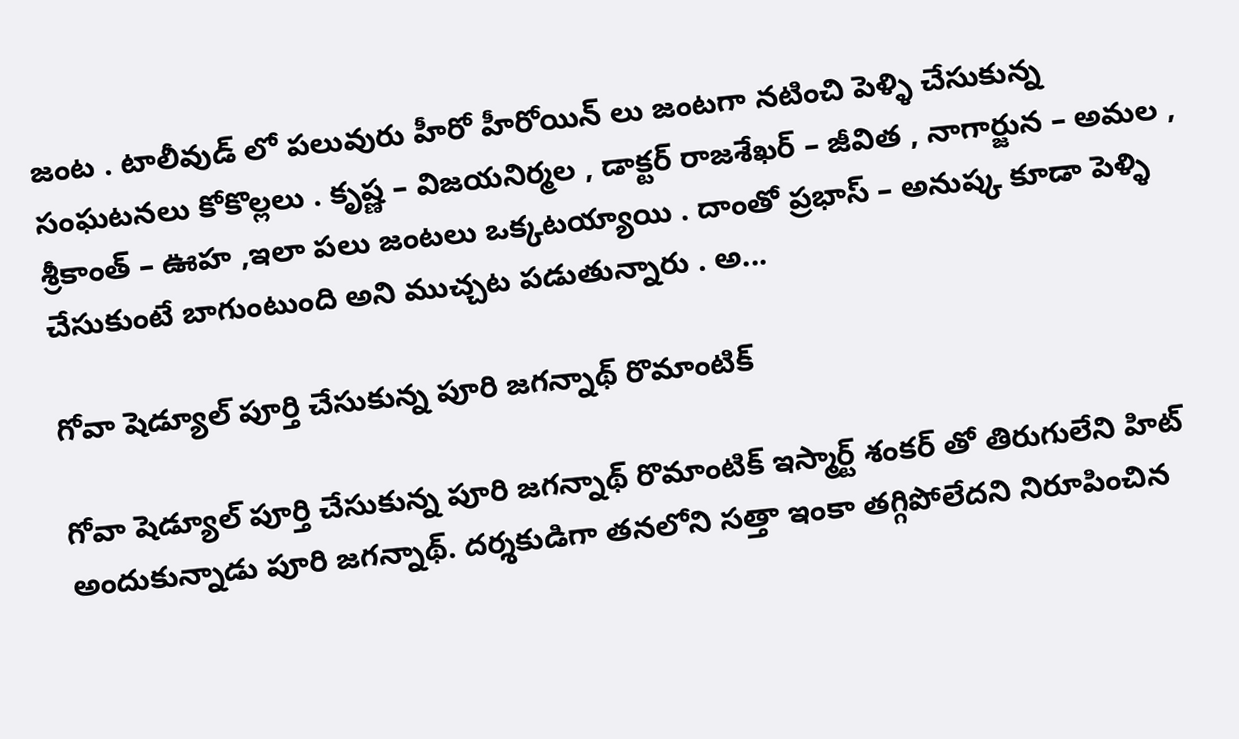జంట . టాలీవుడ్ లో పలువురు హీరో హీరోయిన్ లు జంటగా నటించి పెళ్ళి చేసుకున్న సంఘటనలు కోకొల్లలు . కృష్ణ – విజయనిర్మల , డాక్టర్ రాజశేఖర్ – జీవిత , నాగార్జున – అమల , శ్రీకాంత్ – ఊహ ,ఇలా పలు జంటలు ఒక్కటయ్యాయి . దాంతో ప్రభాస్ – అనుష్క కూడా పెళ్ళి చేసుకుంటే బాగుంటుంది అని ముచ్చట పడుతున్నారు . అ...

గోవా షెడ్యూల్ పూర్తి చేసుకున్న పూరి జగన్నాథ్ రొమాంటిక్

గోవా షెడ్యూల్ పూర్తి చేసుకున్న పూరి జగన్నాథ్ రొమాంటిక్ ఇస్మార్ట్ శంకర్ తో తిరుగులేని హిట్ అందుకున్నాడు పూరి జగన్నాథ్. దర్శకుడిగా తనలోని సత్తా ఇంకా తగ్గిపోలేదని నిరూపించిన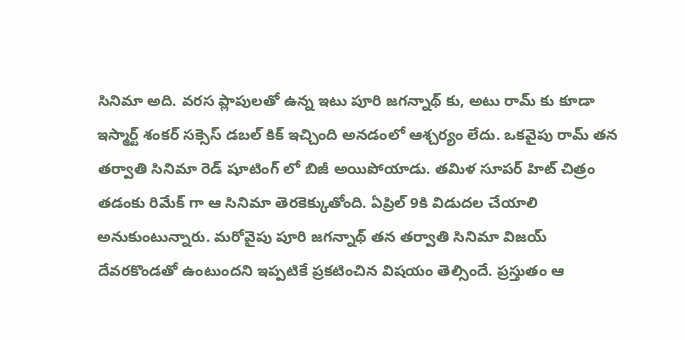సినిమా అది. వరస ప్లాపులతో ఉన్న ఇటు పూరి జగన్నాథ్ కు, అటు రామ్ కు కూడా ఇస్మార్ట్ శంకర్ సక్సెస్ డబల్ కిక్ ఇచ్చింది అనడంలో ఆశ్చర్యం లేదు. ఒకవైపు రామ్ తన తర్వాతి సినిమా రెడ్ షూటింగ్ లో బిజీ అయిపోయాడు. తమిళ సూపర్ హిట్ చిత్రం తడంకు రిమేక్ గా ఆ సినిమా తెరకెక్కుతోంది. ఏప్రిల్ 9కి విడుదల చేయాలి అనుకుంటున్నారు. మరోవైపు పూరి జగన్నాథ్ తన తర్వాతి సినిమా విజయ్ దేవరకొండతో ఉంటుందని ఇప్పటికే ప్రకటించిన విషయం తెల్సిందే. ప్రస్తుతం ఆ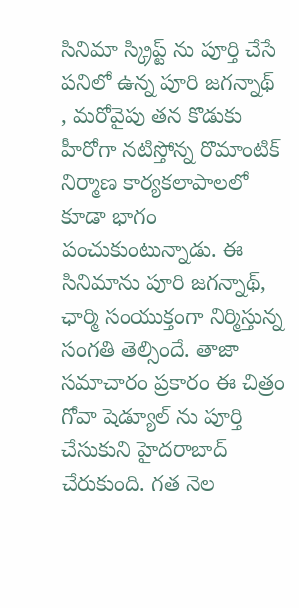సినిమా స్క్రిప్ట్ ను పూర్తి చేసే పనిలో ఉన్న పూరి జగన్నాథ్ , మరోవైపు తన కొడుకు హీరోగా నటిస్తోన్న రొమాంటిక్ నిర్మాణ కార్యకలాపాలలో కూడా భాగం పంచుకుంటున్నాడు. ఈ సినిమాను పూరి జగన్నాథ్, ఛార్మి సంయుక్తంగా నిర్మిస్తున్న సంగతి తెల్సిందే. తాజా సమాచారం ప్రకారం ఈ చిత్రం గోవా షెడ్యూల్ ను పూర్తి చేసుకుని హైదరాబాద్ చేరుకుంది. గత నెల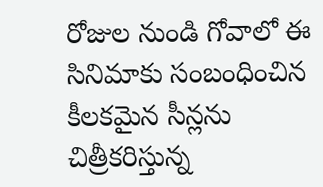రోజుల నుండి గోవాలో ఈ సినిమాకు సంబంధించిన కీలకమైన సీన్లను చిత్రీకరిస్తున్న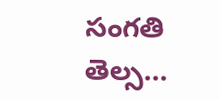సంగతి తెల్స...